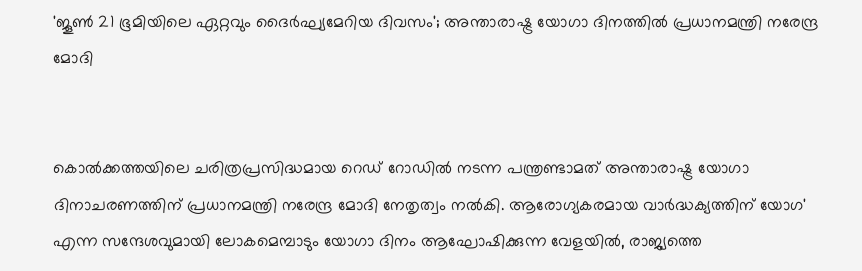'ജൂൺ 21 ഭൂമിയിലെ ഏറ്റവും ദൈർഘ്യമേറിയ ദിവസം'; അന്താരാഷ്ട്ര യോഗാ ദിനത്തിൽ പ്രധാനമന്ത്രി നരേന്ദ്ര മോദി


കൊല്‍ക്കത്തയിലെ ചരിത്രപ്രസിദ്ധമായ റെഡ് റോഡില്‍ നടന്ന പന്ത്രണ്ടാമത് അന്താരാഷ്ട്ര യോഗാ ദിനാചരണത്തിന് പ്രധാനമന്ത്രി നരേന്ദ്ര മോദി നേതൃത്വം നല്‍കി. ആരോഗ്യകരമായ വാര്‍ദ്ധക്യത്തിന് യോഗ' എന്ന സന്ദേശവുമായി ലോകമെമ്പാടും യോഗാ ദിനം ആഘോഷിക്കുന്ന വേളയില്‍, രാജ്യത്തെ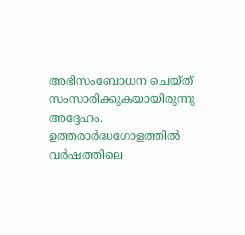അഭിസംബോധന ചെയ്ത് സംസാരിക്കുകയായിരുന്നു അദ്ദേഹം. ഉത്തരാര്‍ദ്ധഗോളത്തില്‍ വര്‍ഷത്തിലെ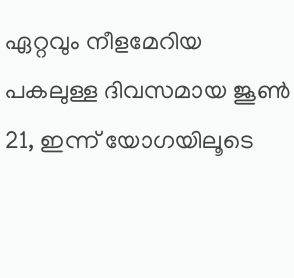ഏറ്റവും നീളമേറിയ പകലുള്ള ദിവസമായ ജൂണ്‍ 21, ഇന്ന് യോഗയിലൂടെ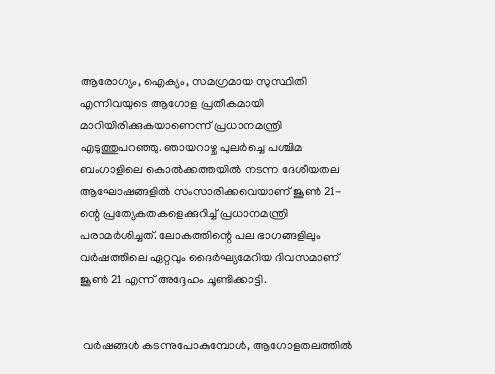ആരോഗ്യം, ഐക്യം, സമഗ്രമായ സുസ്ഥിതി എന്നിവയുടെ ആഗോള പ്രതീകമായി മാറിയിരിക്കുകയാണെന്ന് പ്രധാനമന്ത്രി എടുത്തുപറഞ്ഞു. ഞായറാഴ്ച പുലര്‍ച്ചെ പശ്ചിമ ബംഗാളിലെ കൊല്‍ക്കത്തയില്‍ നടന്ന ദേശീയതല ആഘോഷങ്ങളില്‍ സംസാരിക്കവെയാണ് ജൂണ്‍ 21-ന്റെ പ്രത്യേകതകളെക്കുറിച്ച് പ്രധാനമന്ത്രി പരാമര്‍ശിച്ചത്. ലോകത്തിന്റെ പല ഭാഗങ്ങളിലും വര്‍ഷത്തിലെ ഏറ്റവും ദൈര്‍ഘ്യമേറിയ ദിവസമാണ് ജൂണ്‍ 21 എന്ന് അദ്ദേഹം ചൂണ്ടിക്കാട്ടി.


 വര്‍ഷങ്ങള്‍ കടന്നുപോകുമ്പോള്‍, ആഗോളതലത്തില്‍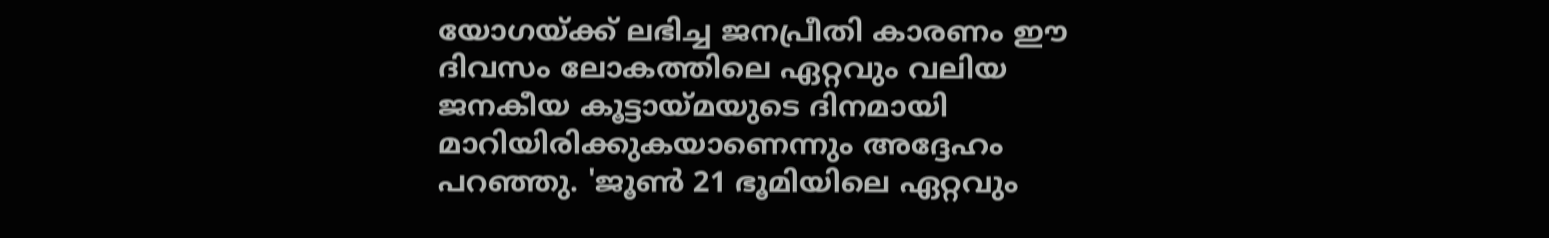യോഗയ്ക്ക് ലഭിച്ച ജനപ്രീതി കാരണം ഈ ദിവസം ലോകത്തിലെ ഏറ്റവും വലിയ ജനകീയ കൂട്ടായ്മയുടെ ദിനമായി മാറിയിരിക്കുകയാണെന്നും അദ്ദേഹം പറഞ്ഞു. 'ജൂണ്‍ 21 ഭൂമിയിലെ ഏറ്റവും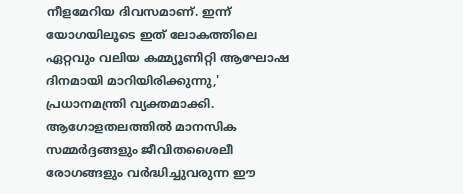നീളമേറിയ ദിവസമാണ്. ഇന്ന് യോഗയിലൂടെ ഇത് ലോകത്തിലെ ഏറ്റവും വലിയ കമ്മ്യൂണിറ്റി ആഘോഷ ദിനമായി മാറിയിരിക്കുന്നു,' പ്രധാനമന്ത്രി വ്യക്തമാക്കി. ആഗോളതലത്തില്‍ മാനസിക സമ്മര്‍ദ്ദങ്ങളും ജീവിതശൈലീ രോഗങ്ങളും വര്‍ദ്ധിച്ചുവരുന്ന ഈ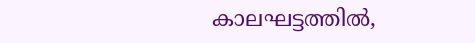കാലഘട്ടത്തില്‍,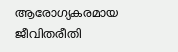ആരോഗ്യകരമായ ജീവിതരീതി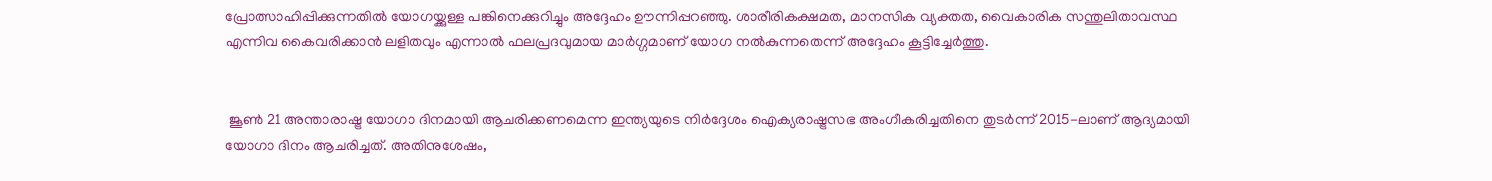പ്രോത്സാഹിപ്പിക്കുന്നതില്‍ യോഗയ്ക്കുള്ള പങ്കിനെക്കുറിച്ചും അദ്ദേഹം ഊന്നിപ്പറഞ്ഞു. ശാരീരികക്ഷമത, മാനസിക വ്യക്തത, വൈകാരിക സന്തുലിതാവസ്ഥ എന്നിവ കൈവരിക്കാന്‍ ലളിതവും എന്നാല്‍ ഫലപ്രദവുമായ മാര്‍ഗ്ഗമാണ് യോഗ നല്‍കുന്നതെന്ന് അദ്ദേഹം കൂട്ടിച്ചേര്‍ത്തു.


 ജൂണ്‍ 21 അന്താരാഷ്ട്ര യോഗാ ദിനമായി ആചരിക്കണമെന്ന ഇന്ത്യയുടെ നിര്‍ദ്ദേശം ഐക്യരാഷ്ട്രസഭ അംഗീകരിച്ചതിനെ തുടര്‍ന്ന് 2015-ലാണ് ആദ്യമായി യോഗാ ദിനം ആചരിച്ചത്. അതിനുശേഷം,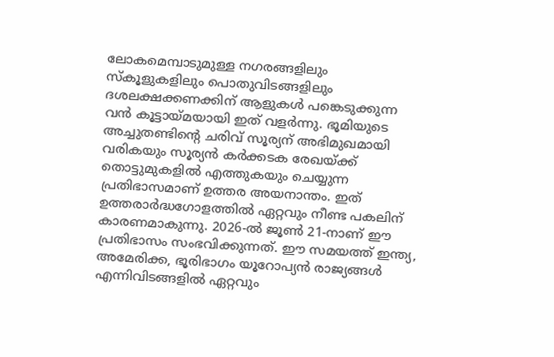ലോകമെമ്പാടുമുള്ള നഗരങ്ങളിലും സ്‌കൂളുകളിലും പൊതുവിടങ്ങളിലും ദശലക്ഷക്കണക്കിന് ആളുകള്‍ പങ്കെടുക്കുന്ന വന്‍ കൂട്ടായ്മയായി ഇത് വളര്‍ന്നു. ഭൂമിയുടെ അച്ചുതണ്ടിന്റെ ചരിവ് സൂര്യന് അഭിമുഖമായി വരികയും സൂര്യന്‍ കര്‍ക്കടക രേഖയ്ക്ക് തൊട്ടുമുകളില്‍ എത്തുകയും ചെയ്യുന്ന പ്രതിഭാസമാണ് ഉത്തര അയനാന്തം. ഇത് ഉത്തരാര്‍ദ്ധഗോളത്തില്‍ ഏറ്റവും നീണ്ട പകലിന് കാരണമാകുന്നു. 2026-ല്‍ ജൂണ്‍ 21-നാണ് ഈ പ്രതിഭാസം സംഭവിക്കുന്നത്. ഈ സമയത്ത് ഇന്ത്യ, അമേരിക്ക, ഭൂരിഭാഗം യൂറോപ്യന്‍ രാജ്യങ്ങള്‍ എന്നിവിടങ്ങളില്‍ ഏറ്റവും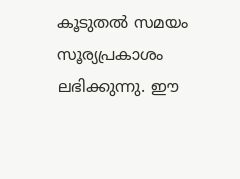കൂടുതല്‍ സമയം സൂര്യപ്രകാശം ലഭിക്കുന്നു. ഈ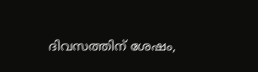ദിവസത്തിന് ശേഷം,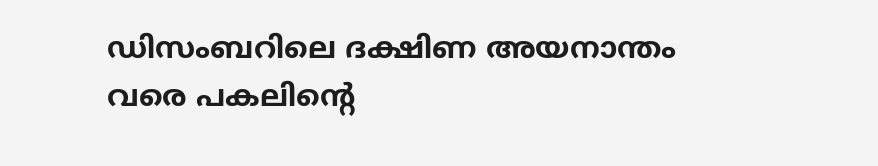ഡിസംബറിലെ ദക്ഷിണ അയനാന്തം വരെ പകലിന്റെ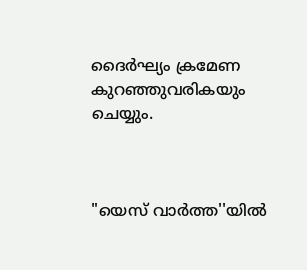ദൈര്‍ഘ്യം ക്രമേണ കുറഞ്ഞുവരികയും ചെയ്യും.



"യെസ് വാർത്ത''യിൽ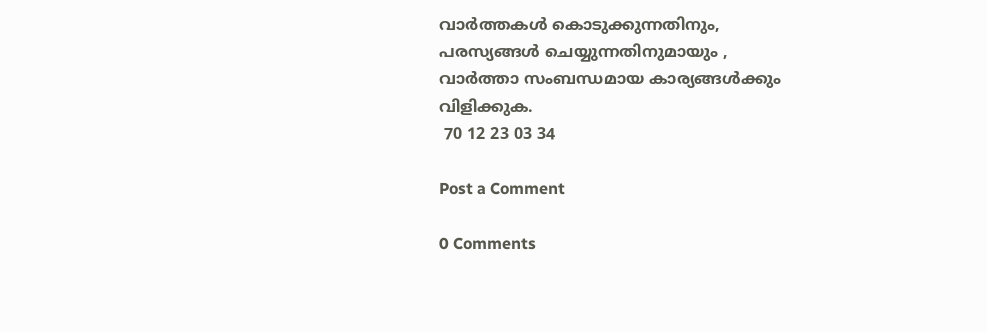വാർത്തകൾ കൊടുക്കുന്നതിനും,
പരസ്യങ്ങൾ ചെയ്യുന്നതിനുമായും ,
വാർത്താ സംബന്ധമായ കാര്യങ്ങൾക്കും
വിളിക്കുക.
 70 12 23 03 34

Post a Comment

0 Comments